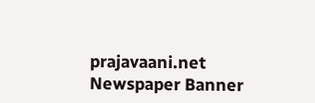prajavaani.net
Newspaper Banner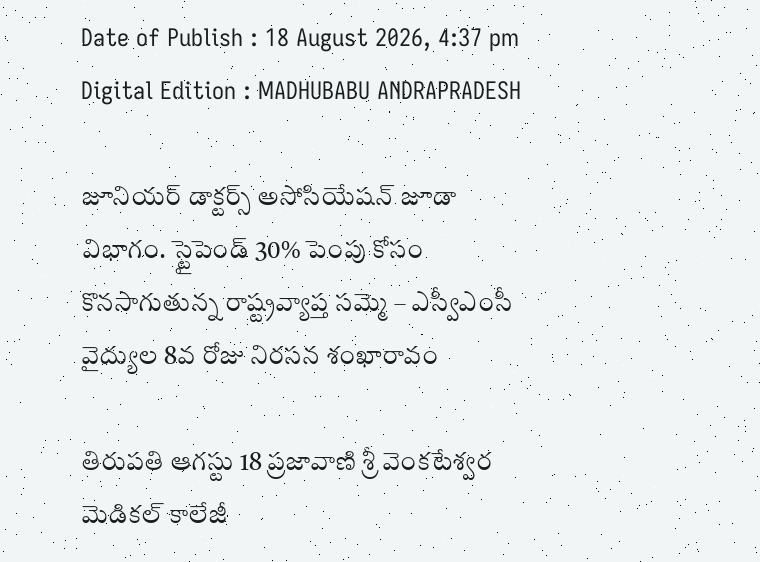Date of Publish : 18 August 2026, 4:37 pm Digital Edition : MADHUBABU ANDRAPRADESH

జూనియర్ డాక్టర్స్ అసోసియేషన్ జూడా విభాగం. స్టైపెండ్ 30% పెంపు కోసం కొనసాగుతున్న రాష్ట్రవ్యాప్త సమ్మె – ఎస్వీఎంసీ వైద్యుల 8వ రోజు నిరసన శంఖారావం

తిరుపతి ఆగస్టు 18 ప్రజావాణి శ్రీ వెంకటేశ్వర మెడికల్ కాలేజీ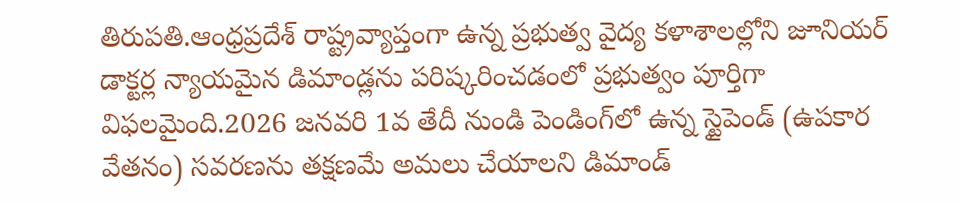తిరుపతి.ఆంధ్రప్రదేశ్ రాష్ట్రవ్యాప్తంగా ఉన్న ప్రభుత్వ వైద్య కళాశాలల్లోని జూనియర్ డాక్టర్ల న్యాయమైన డిమాండ్లను పరిష్కరించడంలో ప్రభుత్వం పూర్తిగా విఫలమైంది.2026 జనవరి 1వ తేదీ నుండి పెండింగ్‌లో ఉన్న స్టైపెండ్ (ఉపకార వేతనం) సవరణను తక్షణమే అమలు చేయాలని డిమాండ్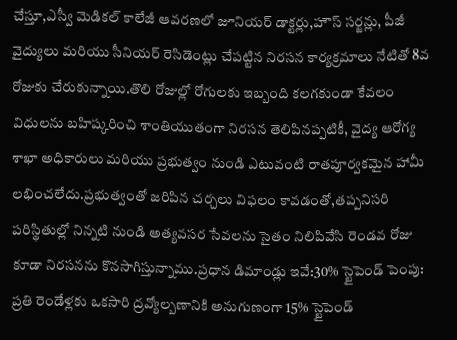చేస్తూ,ఎస్వీ మెడికల్ కాలేజీ ఆవరణలో జూనియర్ డాక్టర్లు,హౌస్ సర్జన్లు, పీజీ వైద్యులు మరియు సీనియర్ రెసిడెంట్లు చేపట్టిన నిరసన కార్యక్రమాలు నేటితో 8వ రోజుకు చేరుకున్నాయి.తొలి రోజుల్లో రోగులకు ఇబ్బంది కలగకుండా కేవలం విధులను బహిష్కరించి శాంతియుతంగా నిరసన తెలిపినప్పటికీ, వైద్య ఆరోగ్య శాఖా అధికారులు మరియు ప్రభుత్వం నుండి ఎటువంటి రాతపూర్వకమైన హామీ లభించలేదు.ప్రభుత్వంతో జరిపిన చర్చలు విఫలం కావడంతో,తప్పనిసరి పరిస్థితుల్లో నిన్నటి నుండి అత్యవసర సేవలను సైతం నిలిపివేసి రెండవ రోజు కూడా నిరసనను కొనసాగిస్తున్నాము.ప్రధాన డిమాండ్లు ఇవే:30% స్టైపెండ్ పెంపు: ప్రతి రెండేళ్లకు ఒకసారి ద్రవ్యోల్బణానికి అనుగుణంగా 15% స్టైపెండ్‌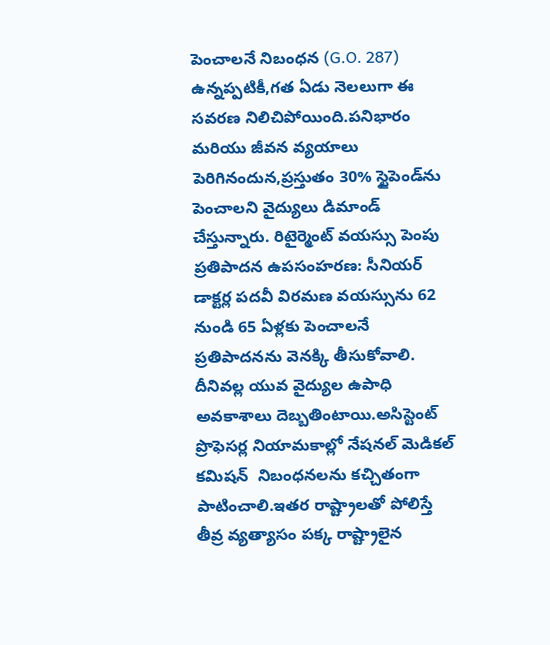పెంచాలనే నిబంధన (G.O. 287) ఉన్నప్పటికీ,గత ఏడు నెలలుగా ఈ సవరణ నిలిచిపోయింది.పనిభారం మరియు జీవన వ్యయాలు పెరిగినందున,ప్రస్తుతం 30% స్టైపెండ్‌ను పెంచాలని వైద్యులు డిమాండ్ చేస్తున్నారు. రిటైర్మెంట్ వయస్సు పెంపు ప్రతిపాదన ఉపసంహరణ: సీనియర్ డాక్టర్ల పదవీ విరమణ వయస్సును 62 నుండి 65 ఏళ్లకు పెంచాలనే ప్రతిపాదనను వెనక్కి తీసుకోవాలి. దీనివల్ల యువ వైద్యుల ఉపాధి అవకాశాలు దెబ్బతింటాయి.అసిస్టెంట్ ప్రొఫెసర్ల నియామకాల్లో నేషనల్ మెడికల్ కమిషన్  నిబంధనలను కచ్చితంగా పాటించాలి.ఇతర రాష్ట్రాలతో పోలిస్తే తీవ్ర వ్యత్యాసం పక్క రాష్ట్రాలైన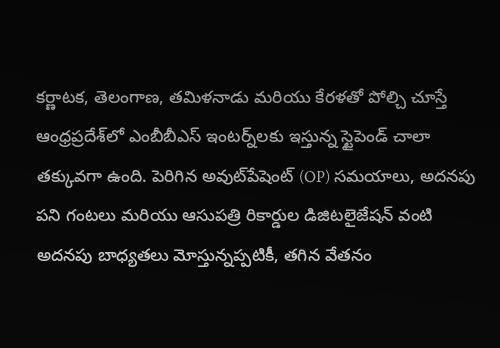కర్ణాటక, తెలంగాణ, తమిళనాడు మరియు కేరళతో పోల్చి చూస్తే ఆంధ్రప్రదేశ్‌లో ఎంబీబీఎస్ ఇంటర్న్‌లకు ఇస్తున్న స్టైపెండ్ చాలా తక్కువగా ఉంది. పెరిగిన అవుట్‌పేషెంట్ (OP) సమయాలు, అదనపు పని గంటలు మరియు ఆసుపత్రి రికార్డుల డిజిటలైజేషన్ వంటి అదనపు బాధ్యతలు మోస్తున్నప్పటికీ, తగిన వేతనం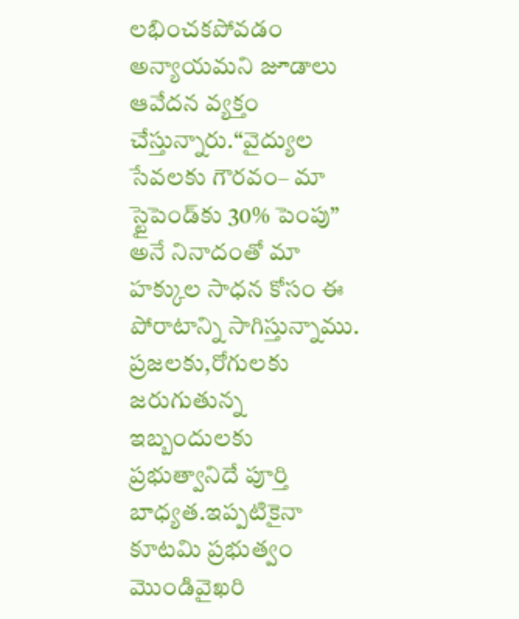లభించకపోవడం అన్యాయమని జూడాలు ఆవేదన వ్యక్తం చేస్తున్నారు.“వైద్యుల సేవలకు గౌరవం– మా స్టైపెండ్‌కు 30% పెంపు” అనే నినాదంతో మా హక్కుల సాధన కోసం ఈ పోరాటాన్ని సాగిస్తున్నాము. ప్రజలకు,రోగులకు జరుగుతున్న ఇబ్బందులకు ప్రభుత్వానిదే పూర్తి బాధ్యత.ఇప్పటికైనా కూటమి ప్రభుత్వం మొండివైఖరి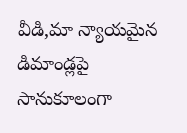వీడి,మా న్యాయమైన డిమాండ్లపై సానుకూలంగా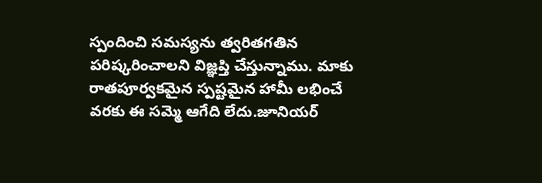స్పందించి సమస్యను త్వరితగతిన పరిష్కరించాలని విజ్ఞప్తి చేస్తున్నాము. మాకు రాతపూర్వకమైన స్పష్టమైన హామీ లభించే వరకు ఈ సమ్మె ఆగేది లేదు.జూనియర్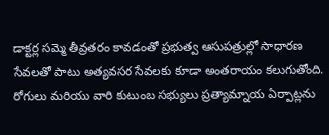డాక్టర్ల సమ్మె తీవ్రతరం కావడంతో ప్రభుత్వ ఆసుపత్రుల్లో సాధారణ సేవలతో పాటు అత్యవసర సేవలకు కూడా అంతరాయం కలుగుతోంది. రోగులు మరియు వారి కుటుంబ సభ్యులు ప్రత్యామ్నాయ ఏర్పాట్లను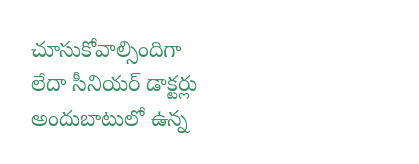చూసుకోవాల్సిందిగా లేదా సీనియర్ డాక్టర్లు అందుబాటులో ఉన్న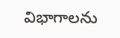విభాగాలను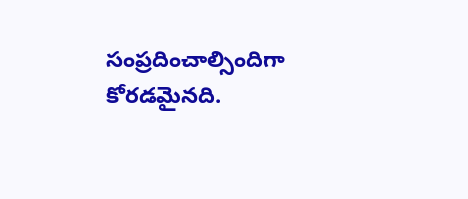సంప్రదించాల్సిందిగా కోరడమైనది.